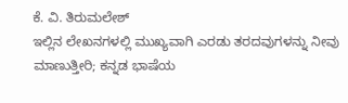ಕೆ. ವಿ. ತಿರುಮಲೇಶ್
ಇಲ್ಲಿನ ಲೇಖನಗಳಲ್ಲಿ ಮುಖ್ಯವಾಗಿ ಎರಡು ತರದವುಗಳನ್ನು ನೀವು ಮಾಣುತ್ತೀರಿ; ಕನ್ನಡ ಭಾಷೆಯ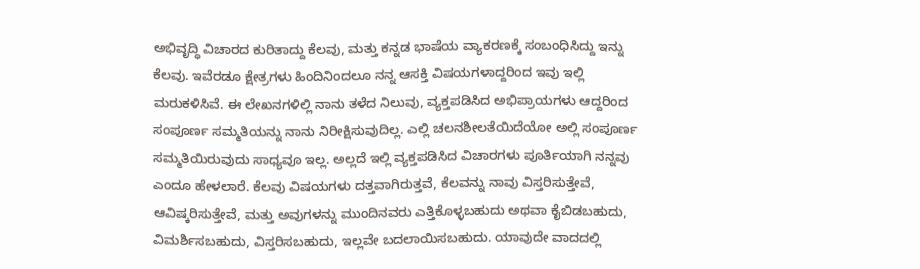ಅಭಿವೃದ್ಧಿ ವಿಚಾರದ ಕುರಿತಾದ್ದು ಕೆಲವು, ಮತ್ತು ಕನ್ನಡ ಭಾಷೆಯ ವ್ಯಾಕರಣಕ್ಕೆ ಸಂಬಂಧಿಸಿದ್ದು ಇನ್ನು ಕೆಲವು. ಇವೆರಡೂ ಕ್ಷೇತ್ರಗಳು ಹಿಂದಿನಿಂದಲೂ ನನ್ನ ಆಸಕ್ತಿ ವಿಷಯಗಳಾದ್ದರಿಂದ ಇವು ಇಲ್ಲಿ ಮರುಕಳಿಸಿವೆ. ಈ ಲೇಖನಗಳಿಲ್ಲಿ ನಾನು ತಳೆದ ನಿಲುವು, ವ್ಯಕ್ತಪಡಿಸಿದ ಅಭಿಪ್ರಾಯಗಳು ಆದ್ದರಿಂದ ಸಂಪೂರ್ಣ ಸಮ್ಮತಿಯನ್ನು ನಾನು ನಿರೀಕ್ಷಿಸುವುದಿಲ್ಲ. ಎಲ್ಲಿ ಚಲನಶೀಲತೆಯಿದೆಯೋ ಅಲ್ಲಿ ಸಂಪೂರ್ಣ ಸಮ್ಮತಿಯಿರುವುದು ಸಾಧ್ಯವೂ ಇಲ್ಲ. ಅಲ್ಲದೆ ಇಲ್ಲಿ ವ್ಯಕ್ತಪಡಿಸಿದ ವಿಚಾರಗಳು ಪೂರ್ತಿಯಾಗಿ ನನ್ನವು ಎಂದೂ ಹೇಳಲಾರೆ. ಕೆಲವು ವಿಷಯಗಳು ದತ್ತವಾಗಿರುತ್ತವೆ, ಕೆಲವನ್ನು ನಾವು ವಿಸ್ತರಿಸುತ್ತೇವೆ, ಆವಿಷ್ಕರಿಸುತ್ತೇವೆ, ಮತ್ತು ಅವುಗಳನ್ನು ಮುಂದಿನವರು ಎತ್ತಿಕೊಳ್ಳಬಹುದು ಅಥವಾ ಕೈಬಿಡಬಹುದು, ವಿಮರ್ಶಿಸಬಹುದು, ವಿಸ್ತರಿಸಬಹುದು, ಇಲ್ಲವೇ ಬದಲಾಯಿಸಬಹುದು. ಯಾವುದೇ ವಾದದಲ್ಲಿ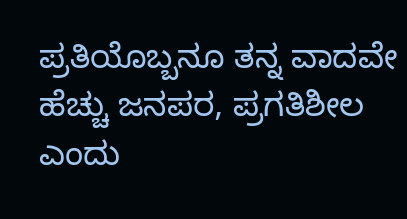ಪ್ರತಿಯೊಬ್ಬನೂ ತನ್ನ ವಾದವೇ ಹೆಚ್ಚು ಜನಪರ, ಪ್ರಗತಿಶೀಲ ಎಂದು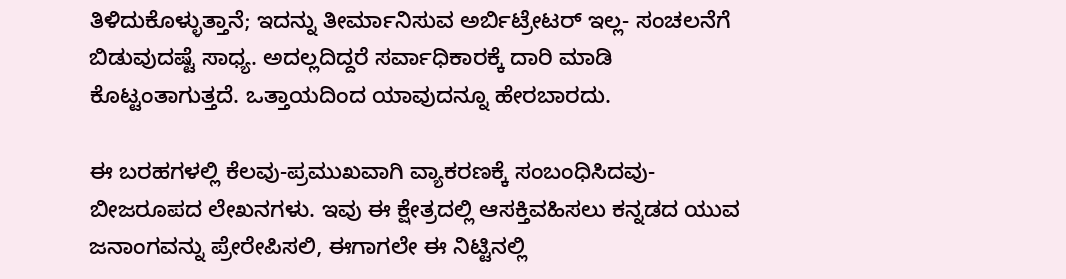ತಿಳಿದುಕೊಳ್ಳುತ್ತಾನೆ; ಇದನ್ನು ತೀರ್ಮಾನಿಸುವ ಅರ್ಬಿಟ್ರೇಟರ್ ಇಲ್ಲ- ಸಂಚಲನೆಗೆ ಬಿಡುವುದಷ್ಟೆ ಸಾಧ್ಯ. ಅದಲ್ಲದಿದ್ದರೆ ಸರ್ವಾಧಿಕಾರಕ್ಕೆ ದಾರಿ ಮಾಡಿ ಕೊಟ್ಟಂತಾಗುತ್ತದೆ. ಒತ್ತಾಯದಿಂದ ಯಾವುದನ್ನೂ ಹೇರಬಾರದು.

ಈ ಬರಹಗಳಲ್ಲಿ ಕೆಲವು-ಪ್ರಮುಖವಾಗಿ ವ್ಯಾಕರಣಕ್ಕೆ ಸಂಬಂಧಿಸಿದವು- ಬೀಜರೂಪದ ಲೇಖನಗಳು. ಇವು ಈ ಕ್ಷೇತ್ರದಲ್ಲಿ ಆಸಕ್ತಿವಹಿಸಲು ಕನ್ನಡದ ಯುವ ಜನಾಂಗವನ್ನು ಪ್ರೇರೇಪಿಸಲಿ, ಈಗಾಗಲೇ ಈ ನಿಟ್ಟಿನಲ್ಲಿ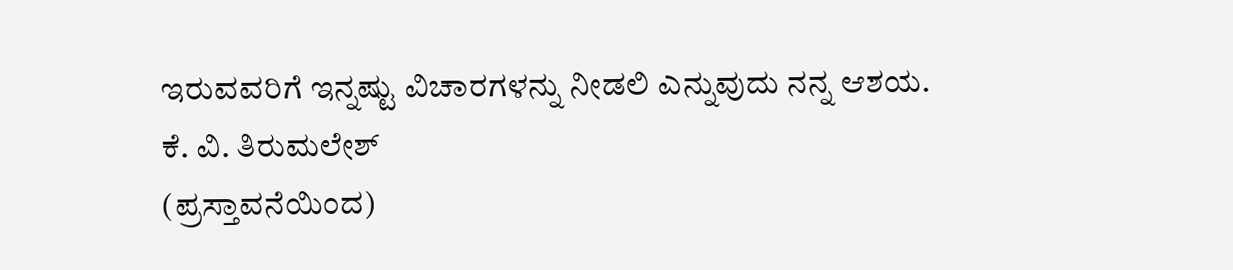ಇರುವವರಿಗೆ ಇನ್ನಷ್ಟು ವಿಚಾರಗಳನ್ನು ನೀಡಲಿ ಎನ್ನುವುದು ನನ್ನ ಆಶಯ.
ಕೆ. ವಿ. ತಿರುಮಲೇಶ್
(ಪ್ರಸ್ತಾವನೆಯಿಂದ)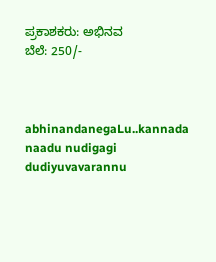ಪ್ರಕಾಶಕರು: ಅಭಿನವ
ಬೆಲೆ: 250/-



abhinandanegaLu..kannada naadu nudigagi dudiyuvavarannu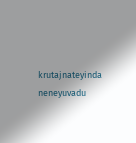krutajnateyinda neneyuvadu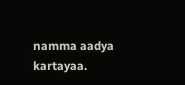namma aadya kartayaa.